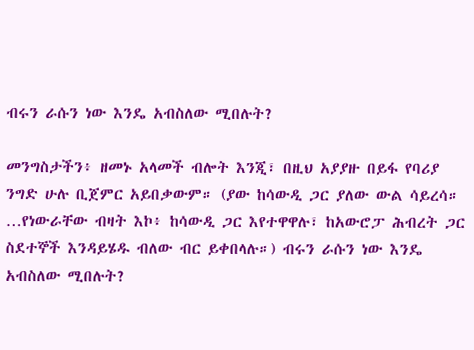ብሩን ራሱን ነው እንዴ አብስለው ሚበሉት?

መንግስታችን፥ ዘመኑ አላመች ብሎት እንጂ፣ በዚህ አያያዙ በይፋ የባሪያ ንግድ ሁሉ ቢጀምር አይበቃውም። (ያው ከሳውዲ ጋር ያለው ውል ሳይረሳ። …የነውራቸው ብዛት እኮ፥ ከሳውዲ ጋር እየተዋዋሉ፣ ከአውሮፓ ሕብረት ጋር ስደተኞች እንዳይሄዱ ብለው ብር ይቀበላሉ።) ብሩን ራሱን ነው እንዴ አብስለው ሚበሉት?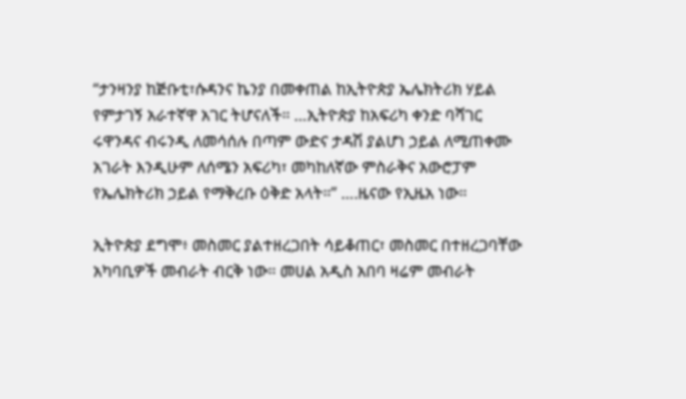“ታንዛንያ ከጅቡቲ፣ሱዳንና ኬንያ በመቀጠል ከኢትዮጵያ ኤሌክትሪክ ሃይል የምታገኝ አራተኛዋ አገር ትሆናለች። …ኢትዮጵያ ከአፍሪካ ቀንድ ባሻገር ሩዋንዳና ብሩንዲ ለመሳሰሉ በጣም ውድና ታዳሽ ያልሆነ ኃይል ለሚጠቀሙ አገራት እንዲሁም ለሰሜን አፍሪካ፣ መካከለኛው ምስራቅና አውሮፓም የኤሌክትሪክ ኃይል የማቅረቡ ዕቅድ አላት።” ….ዜናው የኢዜአ ነው።

ኢትዮጵያ ደግሞ፥ መስመር ያልተዘረጋበት ሳይቆጠር፣ መስመር በተዘረጋባቸው አካባቢዎች መብራት ብርቅ ነው። መሀል አዲስ አበባ ዛሬም መብራት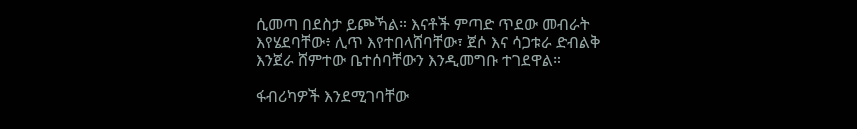ሲመጣ በደስታ ይጮኻል። እናቶች ምጣድ ጥደው መብራት እየሄደባቸው፥ ሊጥ እየተበላሸባቸው፣ ጀሶ እና ሳጋቱራ ድብልቅ እንጀራ ሸምተው ቤተሰባቸውን እንዲመግቡ ተገደዋል።

ፋብሪካዎች እንደሚገባቸው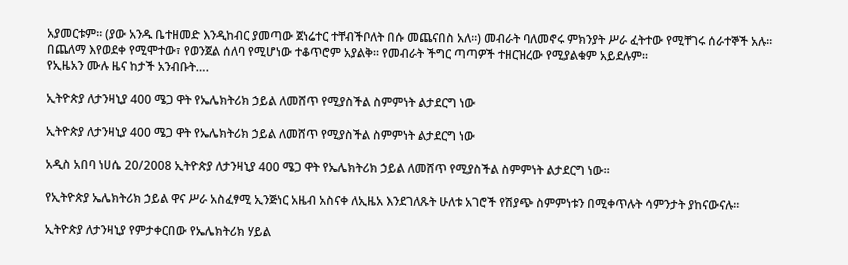አያመርቱም። (ያው አንዱ ቤተዘመድ እንዲከብር ያመጣው ጀነሬተር ተቸብችቦለት በሱ መጨናበስ አለ።) መብራት ባለመኖሩ ምክንያት ሥራ ፈትተው የሚቸገሩ ሰራተኞች አሉ። በጨለማ እየወደቀ የሚሞተው፣ የወንጀል ሰለባ የሚሆነው ተቆጥሮም አያልቅ። የመብራት ችግር ጣጣዎች ተዘርዝረው የሚያልቁም አይደሉም።
የኢዜአን ሙሉ ዜና ከታች አንብቡት….

ኢትዮጵያ ለታንዛኒያ 400 ሜጋ ዋት የኤሌክትሪክ ኃይል ለመሸጥ የሚያስችል ስምምነት ልታደርግ ነው

ኢትዮጵያ ለታንዛኒያ 400 ሜጋ ዋት የኤሌክትሪክ ኃይል ለመሸጥ የሚያስችል ስምምነት ልታደርግ ነው

አዲስ አበባ ነሀሴ 20/2008 ኢትዮጵያ ለታንዛኒያ 400 ሜጋ ዋት የኤሌክትሪክ ኃይል ለመሸጥ የሚያስችል ስምምነት ልታደርግ ነው።

የኢትዮጵያ ኤሌክትሪክ ኃይል ዋና ሥራ አስፈፃሚ ኢንጅነር አዜብ አስናቀ ለኢዜአ እንደገለጹት ሁለቱ አገሮች የሽያጭ ስምምነቱን በሚቀጥሉት ሳምንታት ያከናውናሉ።

ኢትዮጵያ ለታንዛኒያ የምታቀርበው የኤሌክትሪክ ሃይል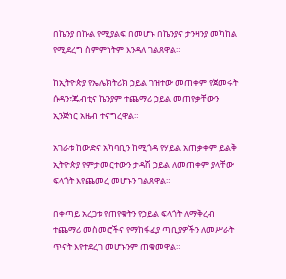በኬንያ በኩል የሚያልፍ በመሆኑ በኬንያና ታንዛንያ መካከል የሚደረግ ስምምነትም እንዳለ ገልጸዋል።

ከኢትዮጵያ የኤሌክትሪክ ኃይል ገዝተው መጠቀም የጀመሩት ሱዳን፣ጁብቲና ኬንያም ተጨማሪ ኃይል መጠየቃቸውን ኢንጅነር አዜብ ተናግረዋል።

አገራቱ ከውድና አካባቢን ከሚጎዳ የሃይል አጠቃቀም ይልቅ ኢትዮጵያ የምታመርተውን ታዳሽ ኃይል ለመጠቀም ያላቸው ፍላጎት እየጨመረ መሆኑን ገልጸዋል።

በቀጣይ አረጋቱ የጠየቁትን የኃይል ፍላጎት ለማቅረብ ተጨማሪ መስመሮችና የማከፋፈያ ጣቢያዎችን ለመሥራት ጥናት እየተደረገ መሆኑንም ጠቁመዋል።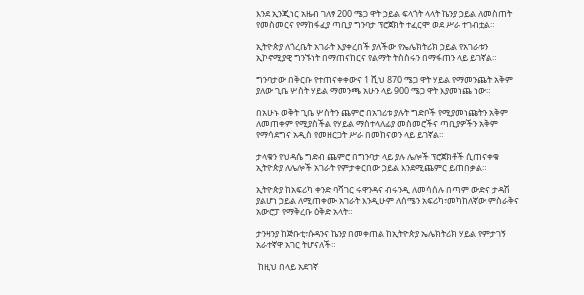እንደ ኢንጂነር አዜብ ገለፃ 200 ሜጋ ዋት ኃይል ፍላጎት ላላት ኬንያ ኃይል ለመስጠት የመስመርና የማከፋፈያ ጣቢያ ግንባታ ፕሮጀክት ተፈርሞ ወደ ሥራ ተገብቷል።

ኢትዮጵያ ለጎረቤት አገራት እያቀረበች ያለችው የኤሌክትሪክ ኃይል የአገራቱን ኢኮኖሚያዊ ግንኙነት በማጠናከርና የልማት ትስስሩን በማፋጠን ላይ ይገኛል።

ግንባታው በቅርቡ የተጠናቀቀውና 1 ሺህ 870 ሜጋ ዋት ሃይል የማመንጨት አቅም ያለው ጊቤ ሦስት ሃይል ማመንጫ አሁን ላይ 900 ሜጋ ዋት እያመነጨ ነው።

በአሁኑ ወቅት ጊቤ ሦስትን ጨምሮ በአገሪቱ ያሉት ግድቦች የሚያመነጩትን አቅም ለመጠቀም የሚያስችል የሃይል ማስተላለፊያ መስመሮችና ጣቢያዎችን አቅም የማሳደግና አዲስ የመዘርጋት ሥራ በመከናወን ላይ ይገኛል።

ታላቁን የህዳሴ ግድብ ጨምሮ በግንባታ ላይ ያሉ ሌሎች ፕሮጀክቶች ሲጠናቀቁ ኢትዮጵያ ለሌሎች አገራት የምታቀርበው ኃይል እንደሚጨምር ይጠበቃል።

ኢትዮጵያ ከአፍሪካ ቀንድ ባሻገር ሩዋንዳና ብሩንዲ ለመሳሰሉ በጣም ውድና ታዳሽ ያልሆነ ኃይል ለሚጠቀሙ አገራት እንዲሁም ለሰሜን አፍሪካ፣መካከለኛው ምስራቅና አውሮፓ የማቅረቡ ዕቅድ አላት።

ታንዛንያ ከጅቡቲ፣ሱዳንና ኬንያ በመቀጠል ከኢትዮጵያ ኤሌክትሪክ ሃይል የምታገኝ አራተኛዋ አገር ትሆናለች።

 ከዚህ በላይ አደገኛ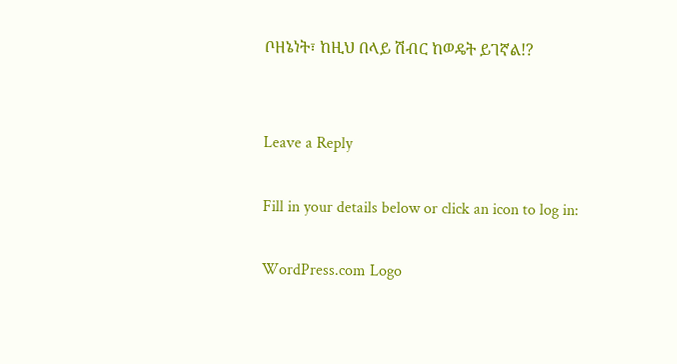ቦዘኔነት፣ ከዚህ በላይ ሽብር ከወዴት ይገኛል!?


Leave a Reply

Fill in your details below or click an icon to log in:

WordPress.com Logo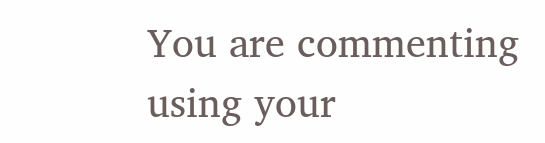You are commenting using your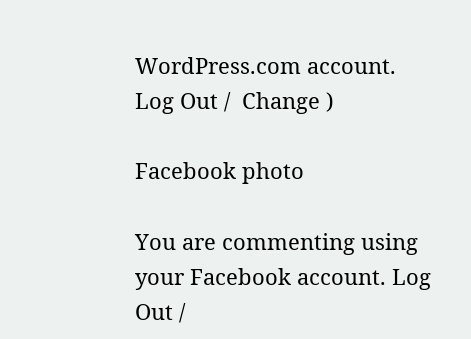WordPress.com account. Log Out /  Change )

Facebook photo

You are commenting using your Facebook account. Log Out /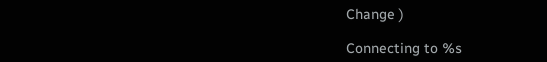Change )

Connecting to %s